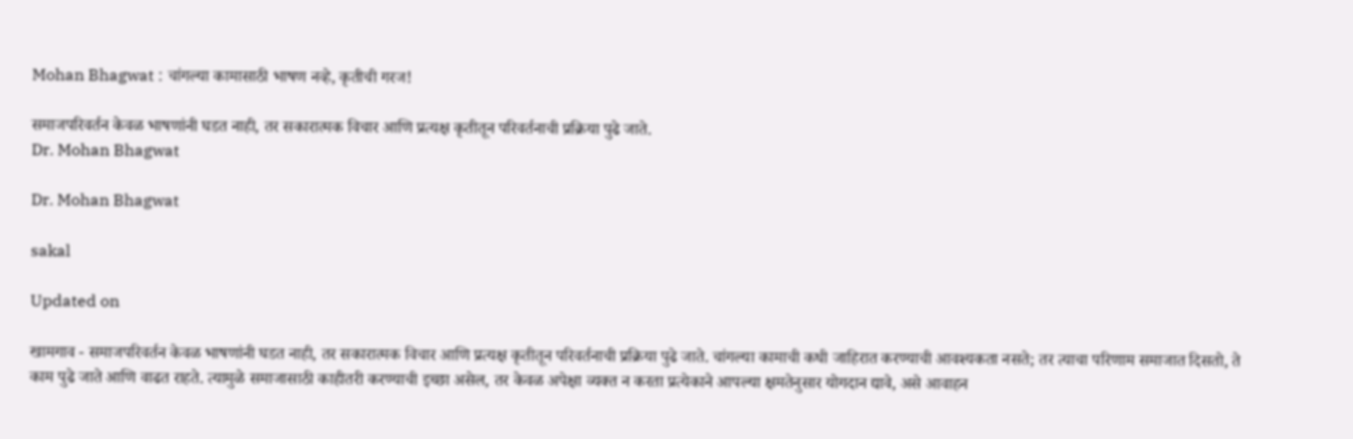Mohan Bhagwat : चांगल्या कामासाठी भाषण नव्हे, कृतीची गरज!

समाजपरिवर्तन केवळ भाषणांनी घडत नाही, तर सकारात्मक विचार आणि प्रत्यक्ष कृतीतून परिवर्तनाची प्रक्रिया पुढे जाते.
Dr. Mohan Bhagwat

Dr. Mohan Bhagwat

sakal

Updated on

खामगाव - समाजपरिवर्तन केवळ भाषणांनी घडत नाही, तर सकारात्मक विचार आणि प्रत्यक्ष कृतीतून परिवर्तनाची प्रक्रिया पुढे जाते. चांगल्या कामाची कधी जाहिरात करण्याची आवश्यकता नसते; तर त्याचा परिणाम समाजात दिसतो, ते काम पुढे जाते आणि वाढत राहते. त्यामुळे समाजासाठी काहीतरी करण्याची इच्छा असेल, तर केवळ अपेक्षा व्यक्त न करता प्रत्येकाने आपल्या क्षमतेनुसार योगदान द्यावे, असे आवाहन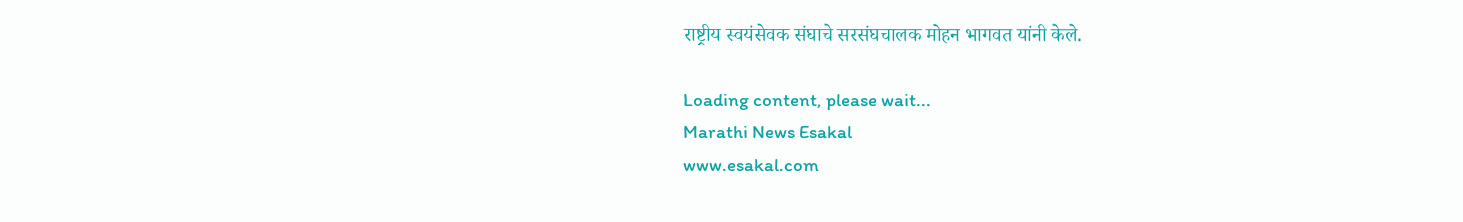राष्ट्रीय स्वयंसेवक संघाचे सरसंघचालक मोहन भागवत यांनी केले.

Loading content, please wait...
Marathi News Esakal
www.esakal.com